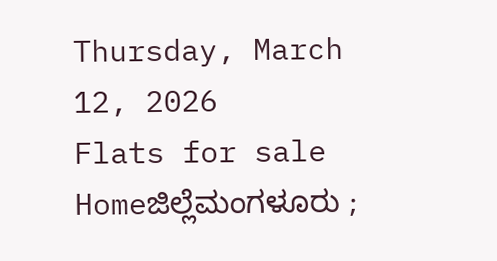Thursday, March 12, 2026
Flats for sale
Homeಜಿಲ್ಲೆಮಂಗಳೂರು ;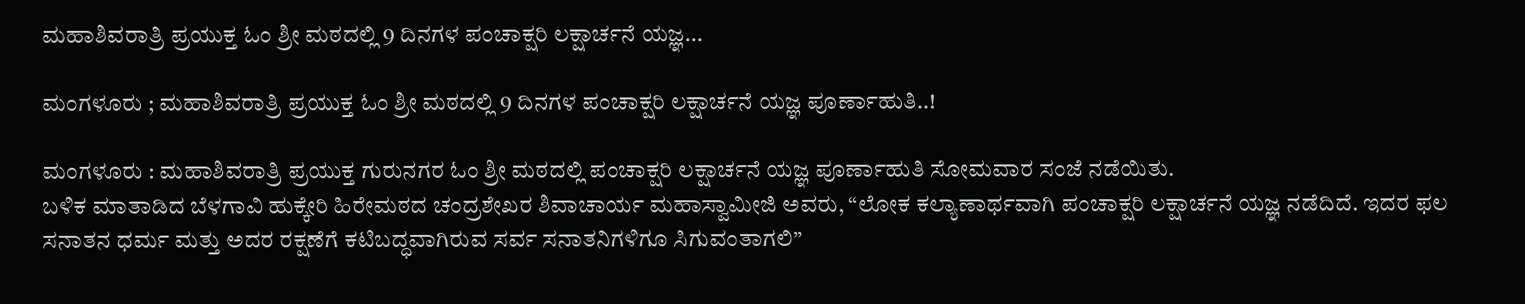ಮಹಾಶಿವರಾತ್ರಿ ಪ್ರಯುಕ್ತ ಓಂ ಶ್ರೀ ಮಠದಲ್ಲಿ 9 ದಿನಗಳ ಪಂಚಾಕ್ಷರಿ ಲಕ್ಷಾರ್ಚನೆ ಯಜ್ಞ...

ಮಂಗಳೂರು ; ಮಹಾಶಿವರಾತ್ರಿ ಪ್ರಯುಕ್ತ ಓಂ ಶ್ರೀ ಮಠದಲ್ಲಿ 9 ದಿನಗಳ ಪಂಚಾಕ್ಷರಿ ಲಕ್ಷಾರ್ಚನೆ ಯಜ್ಞ ಪೂರ್ಣಾಹುತಿ..!

ಮಂಗಳೂರು : ಮಹಾಶಿವರಾತ್ರಿ ಪ್ರಯುಕ್ತ ಗುರುನಗರ ಓಂ ಶ್ರೀ ಮಠದಲ್ಲಿ ಪಂಚಾಕ್ಷರಿ ಲಕ್ಷಾರ್ಚನೆ ಯಜ್ಞ ಪೂರ್ಣಾಹುತಿ ಸೋಮವಾರ ಸಂಜೆ ನಡೆಯಿತು.
ಬಳಿಕ ಮಾತಾಡಿದ ಬೆಳಗಾವಿ ಹುಕ್ಕೇರಿ ಹಿರೇಮಠದ ಚಂದ್ರಶೇಖರ ಶಿವಾಚಾರ್ಯ ಮಹಾಸ್ವಾಮೀಜಿ ಅವರು, “ಲೋಕ ಕಲ್ಯಾಣಾರ್ಥವಾಗಿ ಪಂಚಾಕ್ಷರಿ ಲಕ್ಷಾರ್ಚನೆ ಯಜ್ಞ ನಡೆದಿದೆ. ಇದರ ಫಲ ಸನಾತನ ಧರ್ಮ ಮತ್ತು ಅದರ ರಕ್ಷಣೆಗೆ ಕಟಿಬದ್ಧವಾಗಿರುವ ಸರ್ವ ಸನಾತನಿಗಳಿಗೂ ಸಿಗುವಂತಾಗಲಿ”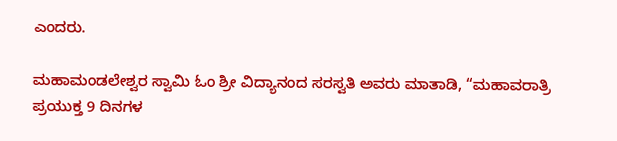ಎಂದರು.

ಮಹಾಮಂಡಲೇಶ್ವರ ಸ್ವಾಮಿ ಓಂ ಶ್ರೀ ವಿದ್ಯಾನಂದ ಸರಸ್ವತಿ ಅವರು ಮಾತಾಡಿ, “ಮಹಾವರಾತ್ರಿ ಪ್ರಯುಕ್ತ 9 ದಿನಗಳ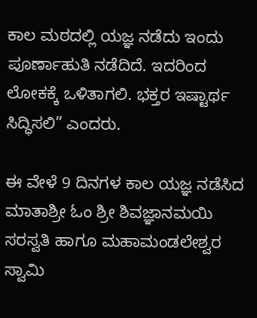ಕಾಲ ಮಠದಲ್ಲಿ ಯಜ್ಞ ನಡೆದು ಇಂದು ಪೂರ್ಣಾಹುತಿ ನಡೆದಿದೆ. ಇದರಿಂದ ಲೋಕಕ್ಕೆ ಒಳಿತಾಗಲಿ. ಭಕ್ತರ ಇಷ್ಟಾರ್ಥ ಸಿದ್ಧಿಸಲಿ” ಎಂದರು.

ಈ ವೇಳೆ 9 ದಿನಗಳ ಕಾಲ ಯಜ್ಞ ನಡೆಸಿದ ಮಾತಾಶ್ರೀ ಓಂ ಶ್ರೀ ಶಿವಜ್ಞಾನಮಯಿ ಸರಸ್ವತಿ ಹಾಗೂ ಮಹಾಮಂಡಲೇಶ್ವರ ಸ್ವಾಮಿ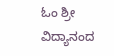ಓಂ ಶ್ರೀ ವಿದ್ಯಾನಂದ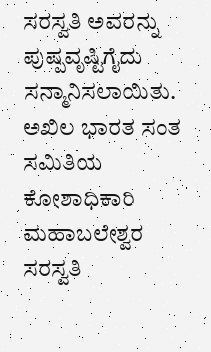ಸರಸ್ವತಿ ಅವರನ್ನು ಪುಷ್ಪವೃಷ್ಟಿಗೈದು ಸನ್ಮಾನಿಸಲಾಯಿತು. ಅಖಿಲ ಭಾರತ ಸಂತ ಸಮಿತಿಯ ಕೋಶಾಧಿಕಾರಿ ಮಹಾಬಲೇಶ್ವರ ಸರಸ್ವತಿ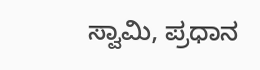ಸ್ವಾಮಿ, ಪ್ರಧಾನ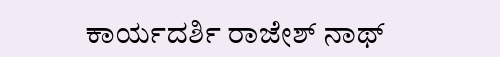ಕಾರ್ಯದರ್ಶಿ ರಾಜೇಶ್ ನಾಥ್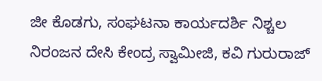ಜೀ ಕೊಡಗು, ಸಂಘಟನಾ ಕಾರ್ಯದರ್ಶಿ ನಿಶ್ಚಲ ನಿರಂಜನ ದೇಸಿ ಕೇಂದ್ರ ಸ್ವಾಮೀಜಿ, ಕವಿ ಗುರುರಾಜ್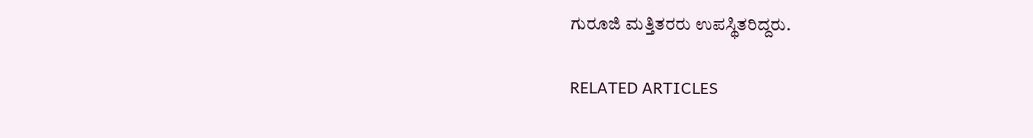ಗುರೂಜಿ ಮತ್ತಿತರರು ಉಪಸ್ಥಿತರಿದ್ದರು.

RELATED ARTICLES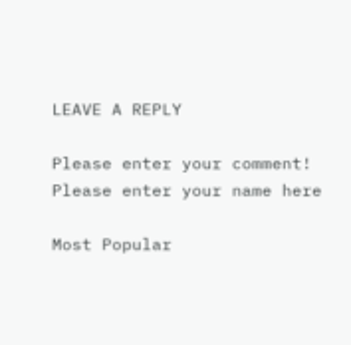LEAVE A REPLY

Please enter your comment!
Please enter your name here

Most Popular